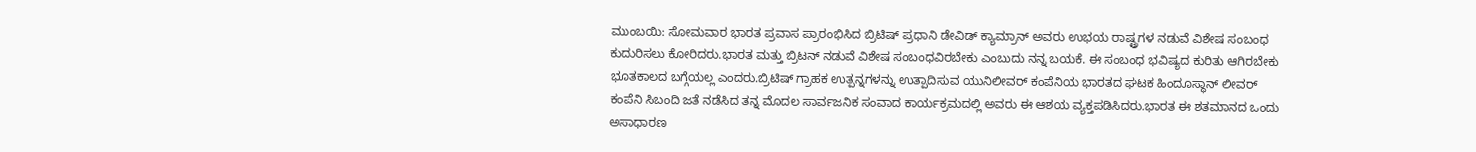ಮುಂಬಯಿ: ಸೋಮವಾರ ಭಾರತ ಪ್ರವಾಸ ಪ್ರಾರಂಭಿಸಿದ ಬ್ರಿಟಿಷ್ ಪ್ರಧಾನಿ ಡೇವಿಡ್ ಕ್ಯಾಮ್ರಾನ್ ಅವರು ಉಭಯ ರಾಷ್ಟ್ರಗಳ ನಡುವೆ ವಿಶೇಷ ಸಂಬಂಧ ಕುದುರಿಸಲು ಕೋರಿದರು.ಭಾರತ ಮತ್ತು ಬ್ರಿಟನ್ ನಡುವೆ ವಿಶೇಷ ಸಂಬಂಧವಿರಬೇಕು ಎಂಬುದು ನನ್ನ ಬಯಕೆ. ಈ ಸಂಬಂಧ ಭವಿಷ್ಯದ ಕುರಿತು ಆಗಿರಬೇಕು ಭೂತಕಾಲದ ಬಗ್ಗೆಯಲ್ಲ ಎಂದರು.ಬ್ರಿಟಿಷ್ ಗ್ರಾಹಕ ಉತ್ಪನ್ನಗಳನ್ನು ಉತ್ಪಾದಿಸುವ ಯುನಿಲೀವರ್ ಕಂಪೆನಿಯ ಭಾರತದ ಘಟಕ ಹಿಂದೂಸ್ಥಾನ್ ಲೀವರ್ ಕಂಪೆನಿ ಸಿಬಂದಿ ಜತೆ ನಡೆಸಿದ ತನ್ನ ಮೊದಲ ಸಾರ್ವಜನಿಕ ಸಂವಾದ ಕಾರ್ಯಕ್ರಮದಲ್ಲಿ ಅವರು ಈ ಆಶಯ ವ್ಯಕ್ತಪಡಿಸಿದರು.ಭಾರತ ಈ ಶತಮಾನದ ಒಂದು ಅಸಾಧಾರಣ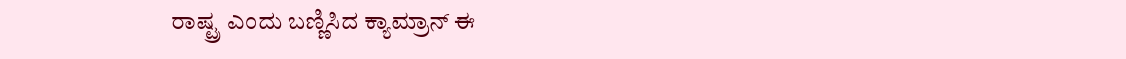ರಾಷ್ಟ್ರ ಎಂದು ಬಣ್ಣಿಸಿದ ಕ್ಯಾಮ್ರಾನ್ ಈ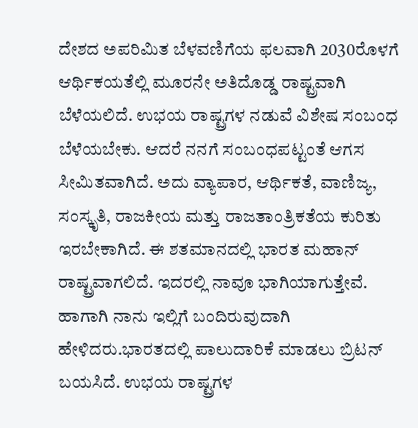ದೇಶದ ಅಪರಿಮಿತ ಬೆಳವಣಿಗೆಯ ಫಲವಾಗಿ 2030ರೊಳಗೆ ಆರ್ಥಿಕಯತೆಲ್ಲಿ ಮೂರನೇ ಅತಿದೊಡ್ಡ ರಾಷ್ಟ್ರವಾಗಿ ಬೆಳೆಯಲಿದೆ. ಉಭಯ ರಾಷ್ಟ್ರಗಳ ನಡುವೆ ವಿಶೇಷ ಸಂಬಂಧ ಬೆಳೆಯಬೇಕು. ಆದರೆ ನನಗೆ ಸಂಬಂಧಪಟ್ಟಂತೆ ಆಗಸ ಸೀಮಿತವಾಗಿದೆ. ಅದು ವ್ಯಾಪಾರ, ಆರ್ಥಿಕತೆ, ವಾಣಿಜ್ಯ, ಸಂಸ್ಕೃತಿ, ರಾಜಕೀಯ ಮತ್ತು ರಾಜತಾಂತ್ರಿಕತೆಯ ಕುರಿತು ಇರಬೇಕಾಗಿದೆ. ಈ ಶತಮಾನದಲ್ಲಿ ಭಾರತ ಮಹಾನ್ ರಾಷ್ಟ್ರವಾಗಲಿದೆ. ಇದರಲ್ಲಿ ನಾವೂ ಭಾಗಿಯಾಗುತ್ತೇವೆ. ಹಾಗಾಗಿ ನಾನು ಇಲ್ಲಿಗೆ ಬಂದಿರುವುದಾಗಿ ಹೇಳಿದರು.ಭಾರತದಲ್ಲಿ ಪಾಲುದಾರಿಕೆ ಮಾಡಲು ಬ್ರಿಟನ್ ಬಯಸಿದೆ. ಉಭಯ ರಾಷ್ಟ್ರಗಳ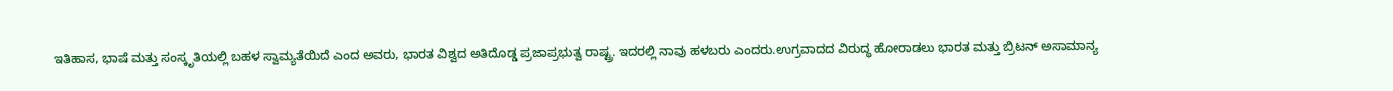ಇತಿಹಾಸ, ಭಾಷೆ ಮತ್ತು ಸಂಸ್ಕೃತಿಯಲ್ಲಿ ಬಹಳ ಸ್ವಾಮ್ಯತೆಯಿದೆ ಎಂದ ಅವರು, ಭಾರತ ವಿಶ್ವದ ಅತಿದೊಡ್ಡ ಪ್ರಜಾಪ್ರಭುತ್ವ ರಾಷ್ಟ್ರ. ಇದರಲ್ಲಿ ನಾವು ಹಳಬರು ಎಂದರು.ಉಗ್ರವಾದದ ವಿರುದ್ಧ ಹೋರಾಡಲು ಭಾರತ ಮತ್ತು ಬ್ರಿಟನ್ ಅಸಾಮಾನ್ಯ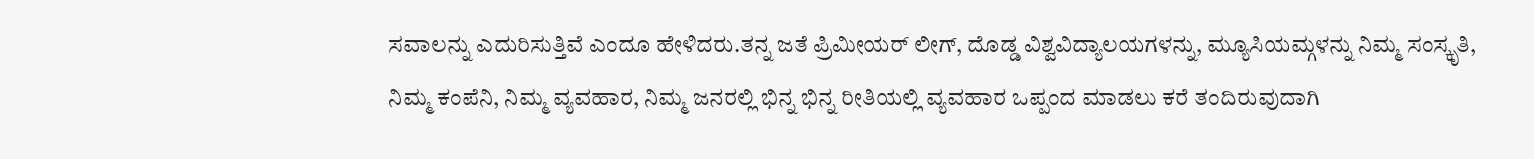ಸವಾಲನ್ನು ಎದುರಿಸುತ್ತಿವೆ ಎಂದೂ ಹೇಳಿದರು.ತನ್ನ ಜತೆ ಪ್ರಿಮೀಯರ್ ಲೀಗ್, ದೊಡ್ಡ ವಿಶ್ವವಿದ್ಯಾಲಯಗಳನ್ನು, ಮ್ಯೂಸಿಯಮ್ಗಳನ್ನು ನಿಮ್ಮ ಸಂಸ್ಕೃತಿ, ನಿಮ್ಮ ಕಂಪೆನಿ, ನಿಮ್ಮ ವ್ಯವಹಾರ, ನಿಮ್ಮ ಜನರಲ್ಲಿ ಭಿನ್ನ ಭಿನ್ನ ರೀತಿಯಲ್ಲಿ ವ್ಯವಹಾರ ಒಪ್ಪಂದ ಮಾಡಲು ಕರೆ ತಂದಿರುವುದಾಗಿ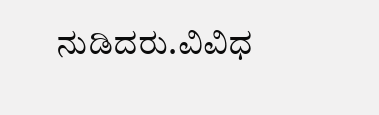ನುಡಿದರು.ವಿವಿಧ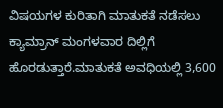ವಿಷಯಗಳ ಕುರಿತಾಗಿ ಮಾತುಕತೆ ನಡೆಸಲು ಕ್ಯಾಮ್ರಾನ್ ಮಂಗಳವಾರ ದಿಲ್ಲಿಗೆ ಹೊರಡುತ್ತಾರೆ.ಮಾತುಕತೆ ಅವಧಿಯಲ್ಲಿ 3,600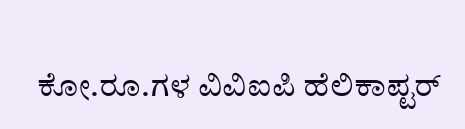ಕೋ.ರೂ.ಗಳ ವಿವಿಐಪಿ ಹೆಲಿಕಾಪ್ಟರ್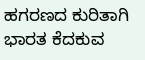ಹಗರಣದ ಕುರಿತಾಗಿ ಭಾರತ ಕೆದಕುವ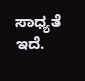ಸಾಧ್ಯತೆ ಇದೆ.